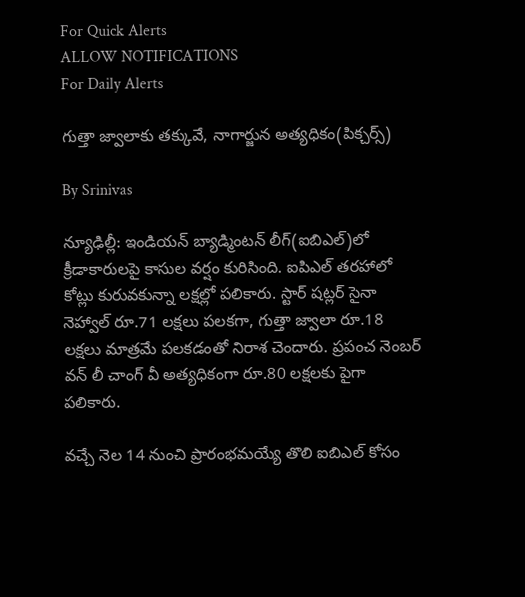For Quick Alerts
ALLOW NOTIFICATIONS
For Daily Alerts

గుత్తా జ్వాలాకు తక్కువే, నాగార్జున అత్యధికం(పిక్చర్స్)

By Srinivas

న్యూఢిల్లీ: ఇండియన్ బ్యాడ్మింటన్ లీగ్(ఐబిఎల్)లో క్రీడాకారులపై కాసుల వర్షం కురిసింది. ఐపిఎల్ తరహాలో కోట్లు కురువకున్నా లక్షల్లో పలికారు. స్టార్ షట్లర్ సైనా నెహ్వాల్ రూ.71 లక్షలు పలకగా, గుత్తా జ్వాలా రూ.18 లక్షలు మాత్రమే పలకడంతో నిరాశ చెందారు. ప్రపంచ నెంబర్ వన్ లీ చాంగ్ వీ అత్యధికంగా రూ.80 లక్షలకు పైగా పలికారు.

వచ్చే నెల 14 నుంచి ప్రారంభమయ్యే తొలి ఐబిఎల్ కోసం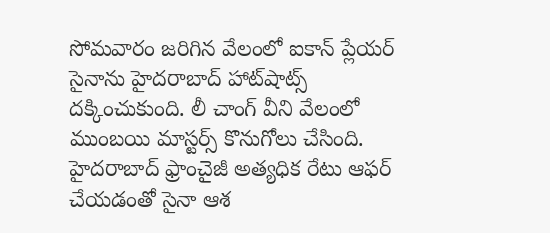సోమవారం జరిగిన వేలంలో ఐకాన్ ప్లేయర్ సైనాను హైదరాబాద్ హాట్‌షాట్స్ దక్కించుకుంది. లీ చాంగ్ వీని వేలంలో ముంబయి మాస్టర్స్ కొనుగోలు చేసింది. హైదరాబాద్ ఫ్రాంచైజీ అత్యధిక రేటు ఆఫర్ చేయడంతో సైనా ఆశ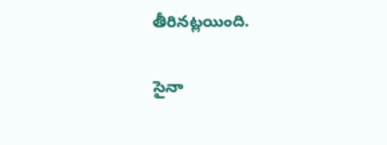తీరినట్లయింది.

సైనా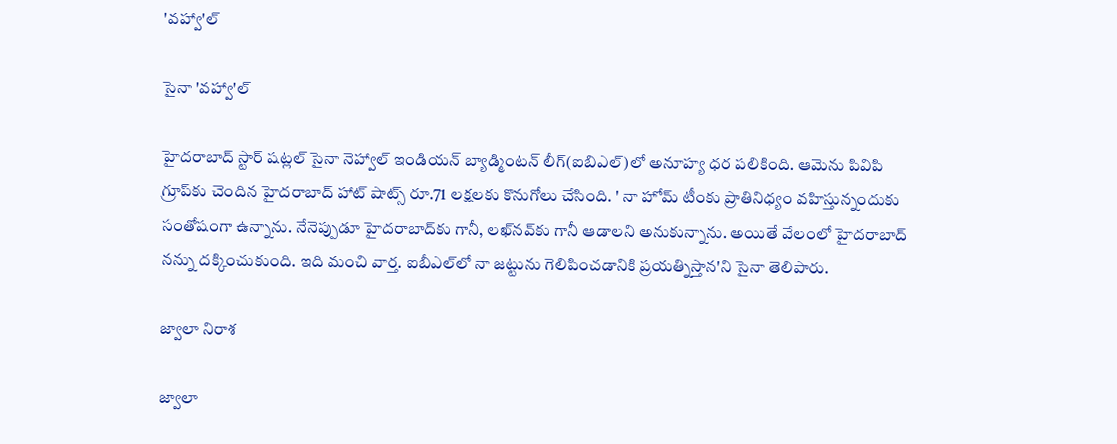'వహ్వా'ల్

సైనా 'వహ్వా'ల్

హైదరాబాద్ స్టార్ షట్లల్ సైనా నెహ్వాల్ ఇండియన్ బ్యాడ్మింటన్ లీగ్(ఐబిఎల్)లో అనూహ్య ధర పలికింది. ఆమెను పివిపి గ్రూప్‌కు చెందిన హైదరాబాద్ హాట్ షాట్స్ రూ.71 లక్షలకు కొనుగోలు చేసింది. ' నా హోమ్ టీంకు ప్రాతినిధ్యం వహిస్తున్నందుకు సంతోషంగా ఉన్నాను. నేనెప్పుడూ హైదరాబాద్‌కు గానీ, లఖ్‌నవ్‌కు గానీ ఆడాలని అనుకున్నాను. అయితే వేలంలో హైదరాబాద్ నన్ను దక్కించుకుంది. ఇది మంచి వార్త. ఐబీఎల్‌లో నా జట్టును గెలిపించడానికి ప్రయత్నిస్తాన'ని సైనా తెలిపారు.

జ్వాలా నిరాశ

జ్వాలా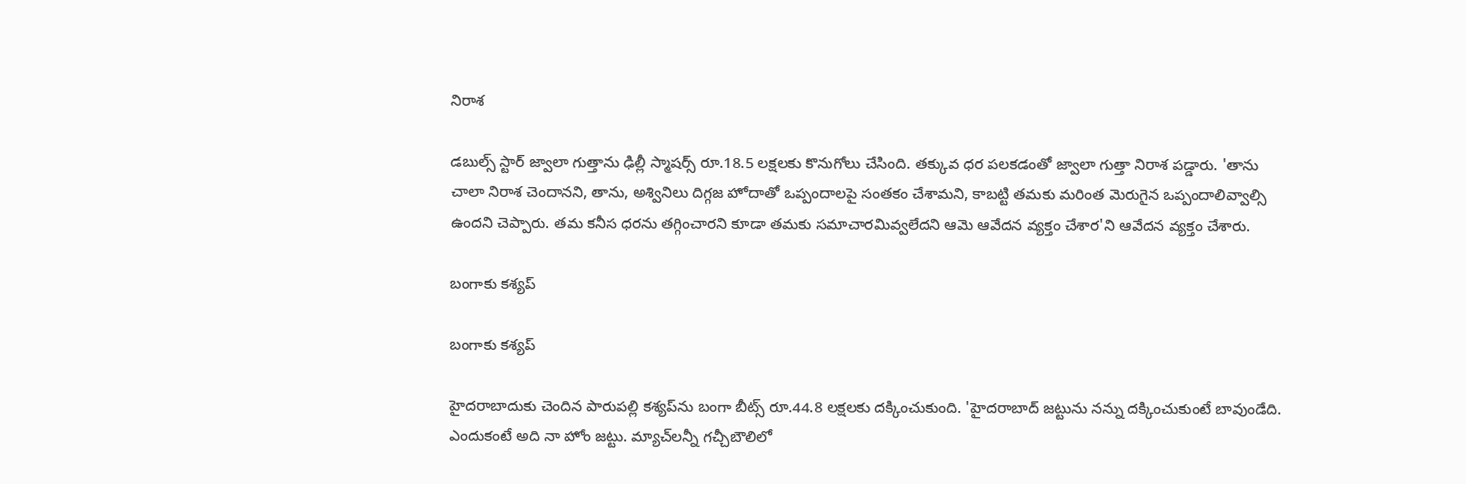నిరాశ

డబుల్స్ స్టార్ జ్వాలా గుత్తాను ఢిల్లీ స్మాషర్స్ రూ.18.5 లక్షలకు కొనుగోలు చేసింది. తక్కువ ధర పలకడంతో జ్వాలా గుత్తా నిరాశ పడ్డారు. 'తాను చాలా నిరాశ చెందానని, తాను, అశ్వినిలు దిగ్గజ హోదాతో ఒప్పందాలపై సంతకం చేశామని, కాబట్టి తమకు మరింత మెరుగైన ఒప్పందాలివ్వాల్సి ఉందని చెప్పారు. తమ కనీస ధరను తగ్గించారని కూడా తమకు సమాచారమివ్వలేదని ఆమె ఆవేదన వ్యక్తం చేశార'ని ఆవేదన వ్యక్తం చేశారు.

బంగాకు కశ్యప్

బంగాకు కశ్యప్

హైదరాబాదుకు చెందిన పారుపల్లి కశ్యప్‌ను బంగా బీట్స్ రూ.44.8 లక్షలకు దక్కించుకుంది. 'హైదరాబాద్ జట్టును నన్ను దక్కించుకుంటే బావుండేది. ఎందుకంటే అది నా హోం జట్టు. మ్యాచ్‌లన్నీ గచ్చీబౌలిలో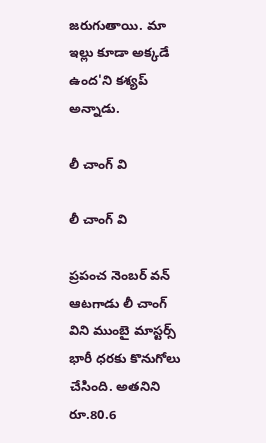జరుగుతాయి. మా ఇల్లు కూడా అక్కడే ఉంద'ని కశ్యప్ అన్నాడు.

లీ చాంగ్ వి

లీ చాంగ్ వి

ప్రపంచ నెంబర్ వన్ ఆటగాడు లీ చాంగ్ విని ముంబై మాస్టర్స్ భారీ ధరకు కొనుగోలు చేసింది. అతనిని రూ.80.6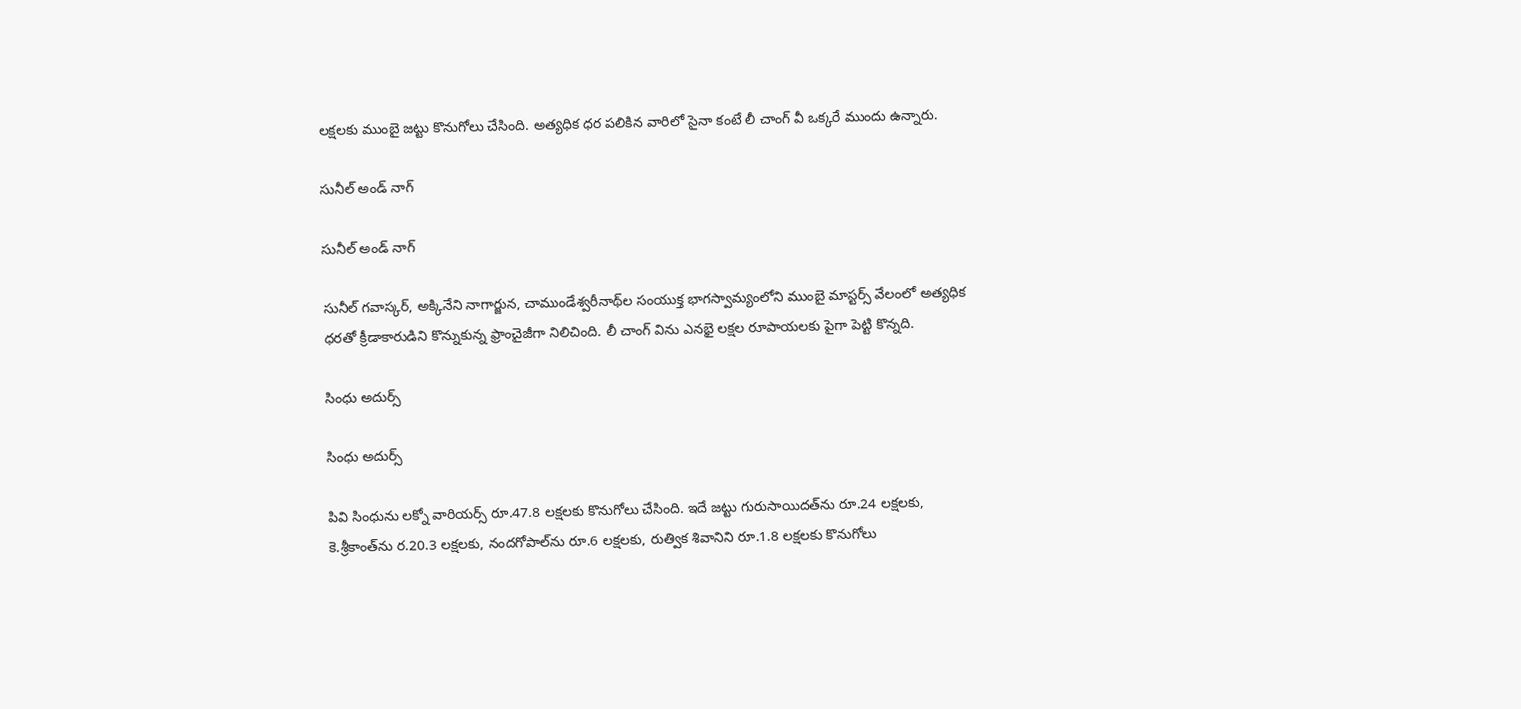లక్షలకు ముంబై జట్టు కొనుగోలు చేసింది. అత్యధిక ధర పలికిన వారిలో సైనా కంటే లీ చాంగ్ వీ ఒక్కరే ముందు ఉన్నారు.

సునీల్ అండ్ నాగ్

సునీల్ అండ్ నాగ్

సునీల్ గవాస్కర్, అక్కినేని నాగార్జున, చాముండేశ్వరీనాథ్‌ల సంయుక్త భాగస్వామ్యంలోని ముంబై మాస్టర్స్ వేలంలో అత్యధిక ధరతో క్రీడాకారుడిని కొన్నుకున్న ఫ్రాంచైజీగా నిలిచింది. లీ చాంగ్ విను ఎనభై లక్షల రూపాయలకు పైగా పెట్టి కొన్నది.

సింధు అదుర్స్

సింధు అదుర్స్

పివి సింధును లక్నో వారియర్స్ రూ.47.8 లక్షలకు కొనుగోలు చేసింది. ఇదే జట్టు గురుసాయిదత్‌ను రూ.24 లక్షలకు, కె.శ్రీకాంత్‌ను ర.20.3 లక్షలకు, నందగోపాల్‌ను రూ.6 లక్షలకు, రుత్విక శివానిని రూ.1.8 లక్షలకు కొనుగోలు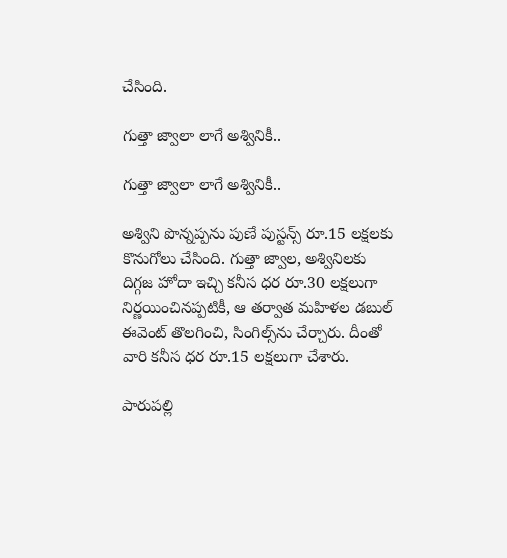చేసింది.

గుత్తా జ్వాలా లాగే అశ్వినికీ..

గుత్తా జ్వాలా లాగే అశ్వినికీ..

అశ్విని పొన్నప్పను పుణే పుస్టన్స్ రూ.15 లక్షలకు కొనుగోలు చేసింది. గుత్తా జ్వాల, అశ్వినిలకు దిగ్గజ హోదా ఇచ్చి కనీస ధర రూ.30 లక్షలుగా నిర్ణయించినప్పటికీ, ఆ తర్వాత మహిళల డబుల్ ఈవెంట్ తొలగించి, సింగిల్స్‌ను చేర్చారు. దీంతో వారి కనీస ధర రూ.15 లక్షలుగా చేశారు.

పారుపల్లి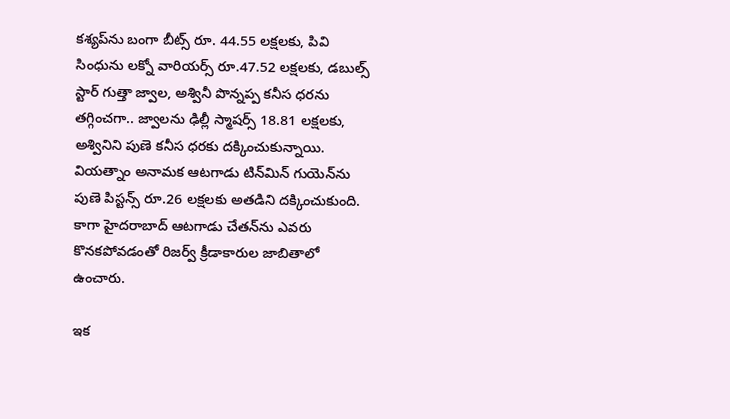కశ్యప్‌ను బంగా బీట్స్ రూ. 44.55 లక్షలకు, పివి సింధును లక్నో వారియర్స్ రూ.47.52 లక్షలకు, డబుల్స్ స్టార్ గుత్తా జ్వాల, అశ్వినీ పొన్నప్ప కనీస ధరను తగ్గించగా.. జ్వాలను ఢిల్లీ స్మాషర్స్ 18.81 లక్షలకు, అశ్వినిని పుణె కనీస ధరకు దక్కించుకున్నాయి. వియత్నాం అనామక ఆటగాడు టిన్‌మిన్ గుయెన్‌ను పుణె పిస్టన్స్ రూ.26 లక్షలకు అతడిని దక్కించుకుంది. కాగా హైదరాబాద్ ఆటగాడు చేతన్‌ను ఎవరు కొనకపోవడంతో రిజర్వ్ క్రీడాకారుల జాబితాలో ఉంచారు.

ఇక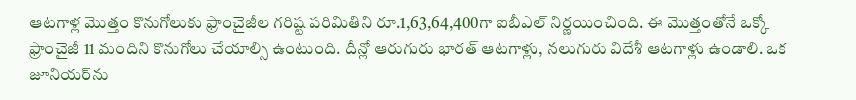ఆటగాళ్ల మొత్తం కొనుగోలుకు ఫ్రాంచైజీల గరిష్ట పరిమితిని రూ.1,63,64,400గా ఐబీఎల్ నిర్ణయించింది. ఈ మొత్తంతోనే ఒక్కో ఫ్రాంచైజీ 11 మందిని కొనుగోలు చేయాల్సి ఉంటుంది. దీన్లో ఆరుగురు భారత్ ఆటగాళ్లు, నలుగురు విదేశీ ఆటగాళ్లు ఉండాలి. ఒక జూనియర్‌ను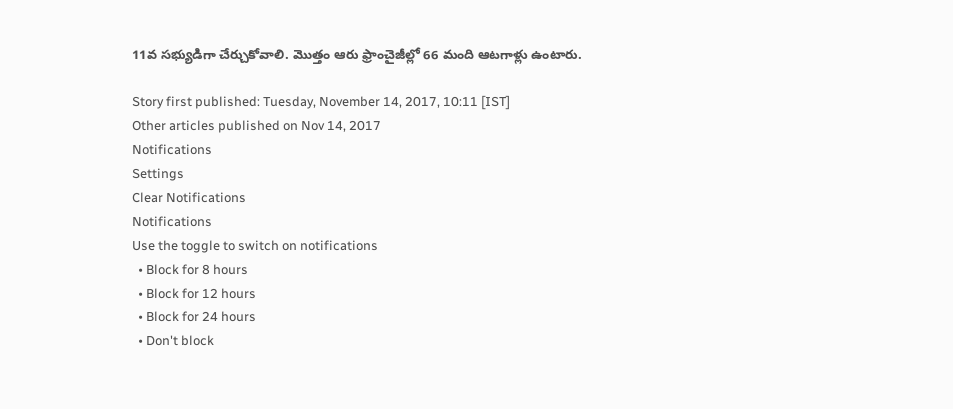11వ సభ్యుడిగా చేర్చుకోవాలి. మొత్తం ఆరు ఫ్రాంచైజీల్లో 66 మంది ఆటగాళ్లు ఉంటారు.

Story first published: Tuesday, November 14, 2017, 10:11 [IST]
Other articles published on Nov 14, 2017
Notifications
Settings
Clear Notifications
Notifications
Use the toggle to switch on notifications
  • Block for 8 hours
  • Block for 12 hours
  • Block for 24 hours
  • Don't block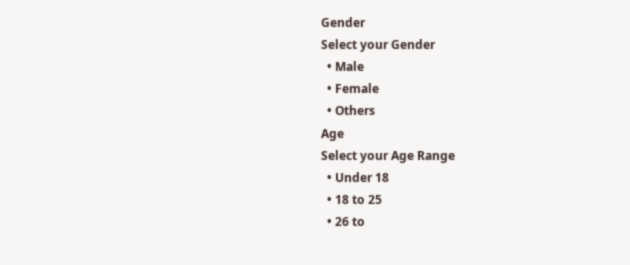Gender
Select your Gender
  • Male
  • Female
  • Others
Age
Select your Age Range
  • Under 18
  • 18 to 25
  • 26 to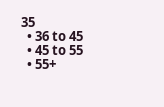35
  • 36 to 45
  • 45 to 55
  • 55+